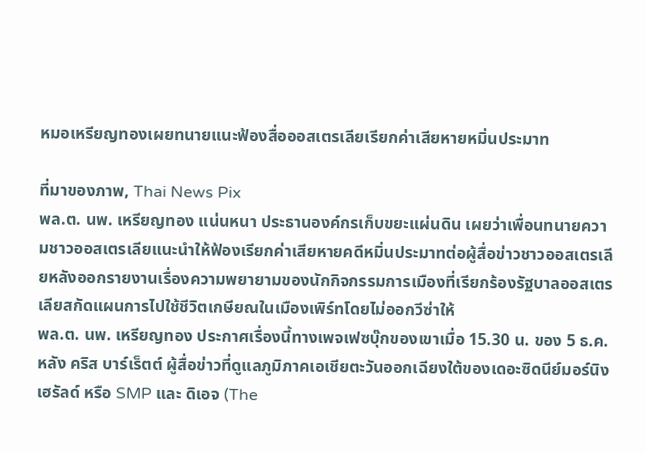หมอเหรียญทองเผยทนายแนะฟ้องสื่อออสเตรเลียเรียกค่าเสียหายหมิ่นประมาท

ที่มาของภาพ, Thai News Pix
พล.ต. นพ. เหรียญทอง แน่นหนา ประธานองค์กรเก็บขยะแผ่นดิน เผยว่าเพื่อนทนายความชาวออสเตรเลียแนะนำให้ฟ้องเรียกค่าเสียหายคดีหมิ่นประมาทต่อผู้สื่อข่าวชาวออสเตรเลียหลังออกรายงานเรื่องความพยายามของนักกิจกรรมการเมืองที่เรียกร้องรัฐบาลออสเตรเลียสกัดแผนการไปใช้ชีวิตเกษียณในเมืองเพิร์ทโดยไม่ออกวีซ่าให้
พล.ต. นพ. เหรียญทอง ประกาศเรื่องนี้ทางเพจเฟซบุ๊กของเขาเมื่อ 15.30 น. ของ 5 ธ.ค. หลัง คริส บาร์เร็ตต์ ผู้สื่อข่าวที่ดูแลภูมิภาคเอเชียตะวันออกเฉียงใต้ของเดอะซิดนีย์มอร์นิงเฮรัลด์ หรือ SMP และ ดิเอจ (The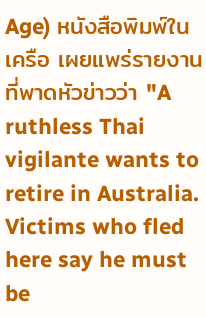Age) หนังสือพิมพ์ในเครือ เผยแพร่รายงานที่พาดหัวข่าวว่า "A ruthless Thai vigilante wants to retire in Australia. Victims who fled here say he must be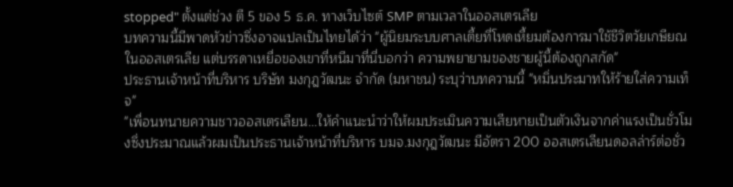stopped" ตั้งแต่ช่วง ตี 5 ของ 5 ธ.ค. ทางเว็บไซต์ SMP ตามเวลาในออสเตรเลีย
บทความนี้มีพาดหัวข่าวซึ่งอาจแปลเป็นไทยได้ว่า "ผู้นิยมระบบศาลเตี้ยที่โหดเหี้ยมต้องการมาใช้ชีวิตวัยเกษียณในออสเตรเลีย แต่บรรดาเหยื่อของเขาที่หนีมาที่นี่บอกว่า ความพยายามของชายผู้นี้ต้องถูกสกัด"
ประธานเจ้าหน้าที่บริหาร บริษัท มงกุฎวัฒนะ จำกัด (มหาชน) ระบุว่าบทความนี้ "หมิ่นประมาทให้ร้ายใส่ความเท็จ"
"เพื่อนทนายความชาวออสเตรเลียน...ให้คำแนะนำว่าให้ผมประเมินความเสียหายเป็นตัวเงินจากค่าแรงเป็นชั่วโมงซึ่งประมาณแล้วผมเป็นประธานเจ้าหน้าที่บริหาร บมจ.มงกุฎวัฒนะ มีอัตรา 200 ออสเตรเลียนดอลล่าร์ต่อชั่ว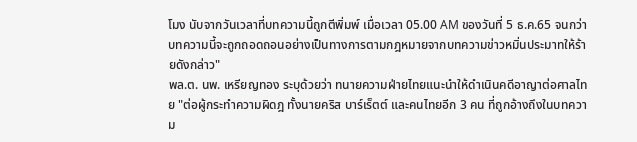โมง นับจากวันเวลาที่บทความนี้ถูกตีพิ่มพ์ เมื่อเวลา 05.00 AM ของวันที่ 5 ธ.ค.65 จนกว่าบทความนี้จะถูกถอดถอนอย่างเป็นทางการตามกฎหมายจากบทความข่าวหมิ่นประมาทให้ร้ายดังกล่าว"
พล.ต. นพ. เหรียญทอง ระบุด้วยว่า ทนายความฝ่ายไทยแนะนำให้ดำเนินคดีอาญาต่อศาลไทย "ต่อผู้กระทำความผิดฎ ทั้งนายคริส บาร์เร็ตต์ และคนไทยอีก 3 คน ที่ถูกอ้างถึงในบทความ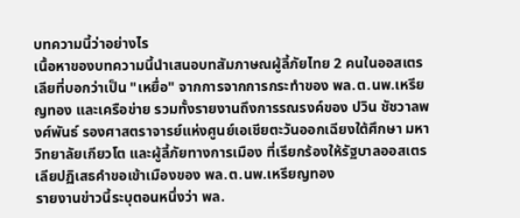บทความนี้ว่าอย่างไร
เนื้อหาของบทความนี้นำเสนอบทสัมภาษณผู้ลี้ภัยไทย 2 คนในออสเตรเลียที่บอกว่าเป็น "เหยื่อ" จากการจากการกระทำของ พล.ต.นพ.เหรียญทอง และเครือข่าย รวมทั้งรายงานถึงการรณรงค์ของ ปวิน ชัชวาลพงศ์พันธ์ รองศาสตราจารย์แห่งศูนย์เอเชียตะวันออกเฉียงใต้ศึกษา มหาวิทยาลัยเกียวโต และผู้ลี้ภัยทางการเมือง ที่เรียกร้องให้รัฐบาลออสเตรเลียปฏิเสธคำขอเข้าเมืองของ พล.ต.นพ.เหรียญทอง
รายงานข่าวนี้ระบุตอนหนึ่งว่า พล.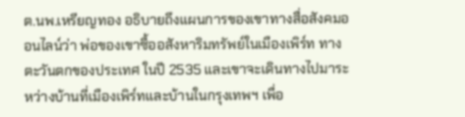ต.นพ.เหรียญทอง อธิบายถึงแผนการของเขาทางสื่อสังคมออนไลน์ว่า พ่อของเขาซื้ออสังหาริมทรัพย์ในเมืองเพิร์ท ทางตะวันตกของประเทศ ในปี 2535 และเขาจะเดินทางไปมาระหว่างบ้านที่เมืองเพิร์ทและบ้านในกรุงเทพฯ เพื่อ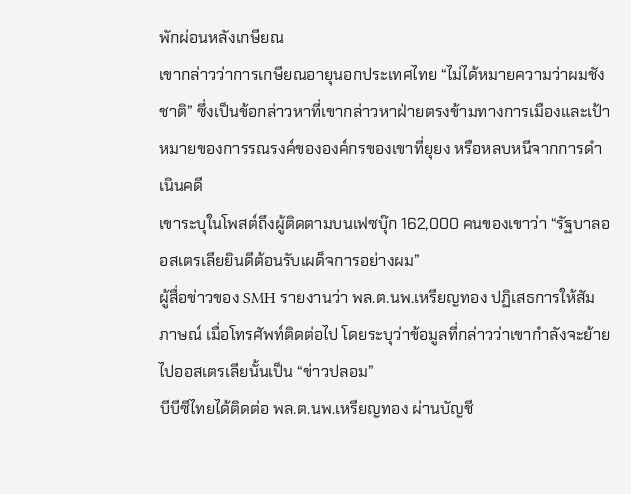พักผ่อนหลังเกษียณ
เขากล่าวว่าการเกษียณอายุนอกประเทศไทย “ไม่ได้หมายความว่าผมชังชาติ” ซึ่งเป็นข้อกล่าวหาที่เขากล่าวหาฝ่ายตรงข้ามทางการเมืองและเป้าหมายของการรณรงค์ขององค์กรของเขาที่ยุยง หรือหลบหนีจากการดำเนินคดี
เขาระบุในโพสต์ถึงผู้ติดตามบนเฟซบุ๊ก 162,000 คนของเขาว่า “รัฐบาลออสเตรเลียยินดีต้อนรับเผด็จการอย่างผม”
ผู้สื่อข่าวของ SMH รายงานว่า พล.ต.นพ.เหรียญทอง ปฏิเสธการให้สัมภาษณ์ เมื่อโทรศัพท์ติดต่อไป โดยระบุว่าข้อมูลที่กล่าวว่าเขากำลังจะย้ายไปออสเตรเลียนั้นเป็น “ข่าวปลอม”
บีบีซีไทยได้ติดต่อ พล.ต.นพ.เหรียญทอง ผ่านบัญชี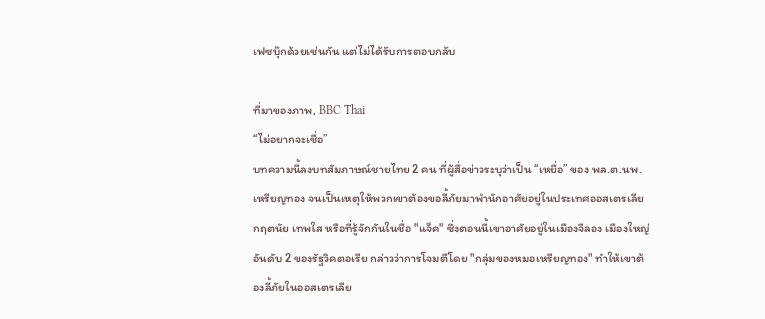เฟซบุ๊กด้วยเช่นกัน แต่ไม่ได้รับการตอบกลับ

ที่มาของภาพ, BBC Thai
“ไม่อยากจะเชื่อ”
บทความนี้ลงบทสัมภาษณ์ชายไทย 2 คน ที่ผู้สื่อข่าวระบุว่าเป็น “เหยื่อ” ของ พล.ต.นพ.เหรียญทอง จนเป็นเหตุให้พวกเขาต้องขอลี้ภัยมาพำนักอาศัยอยู่ในประเทศออสเตรเลีย
กฤตนัย เทพใส หรือที่รู้จักกันในชื่อ "แจ็ค" ซึ่งตอนนี้เขาอาศัยอยู่ในเมืองจีลอง เมืองใหญ่อันดับ 2 ของรัฐวิคตอเรีย กล่าวว่าการโจมตีโดย "กลุ่มของหมอเหรียญทอง" ทำให้เขาต้องลี้ภัยในออสเตรเลีย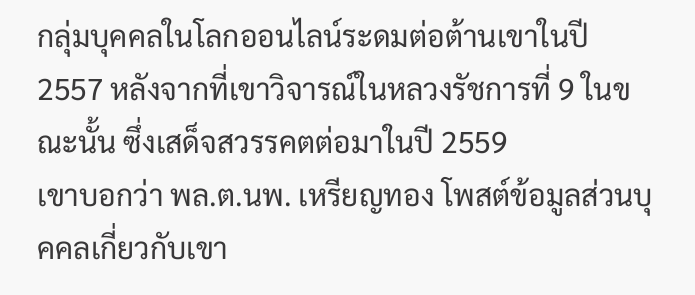กลุ่มบุคคลในโลกออนไลน์ระดมต่อต้านเขาในปี 2557 หลังจากที่เขาวิจารณ์ในหลวงรัชการที่ 9 ในขณะนั้น ซึ่งเสด็จสวรรคตต่อมาในปี 2559
เขาบอกว่า พล.ต.นพ. เหรียญทอง โพสต์ข้อมูลส่วนบุคคลเกี่ยวกับเขา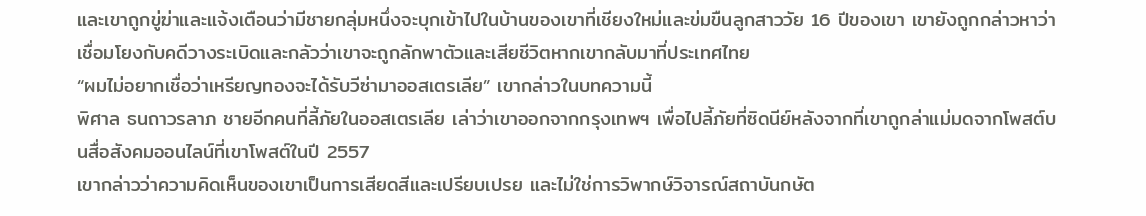และเขาถูกขู่ฆ่าและแจ้งเตือนว่ามีชายกลุ่มหนึ่งจะบุกเข้าไปในบ้านของเขาที่เชียงใหม่และข่มขืนลูกสาววัย 16 ปีของเขา เขายังถูกกล่าวหาว่าเชื่อมโยงกับคดีวางระเบิดและกลัวว่าเขาจะถูกลักพาตัวและเสียชีวิตหากเขากลับมาที่ประเทศไทย
“ผมไม่อยากเชื่อว่าเหรียญทองจะได้รับวีซ่ามาออสเตรเลีย” เขากล่าวในบทความนี้
พิศาล ธนถาวรลาภ ชายอีกคนที่ลี้ภัยในออสเตรเลีย เล่าว่าเขาออกจากกรุงเทพฯ เพื่อไปลี้ภัยที่ซิดนีย์หลังจากที่เขาถูกล่าแม่มดจากโพสต์บนสื่อสังคมออนไลน์ที่เขาโพสต์ในปี 2557
เขากล่าวว่าความคิดเห็นของเขาเป็นการเสียดสีและเปรียบเปรย และไม่ใช่การวิพากษ์วิจารณ์สถาบันกษัต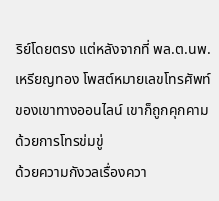ริย์โดยตรง แต่หลังจากที่ พล.ต.นพ. เหรียญทอง โพสต์หมายเลขโทรศัพท์ของเขาทางออนไลน์ เขาก็ถูกคุกคามด้วยการโทรข่มขู่
ด้วยความกังวลเรื่องควา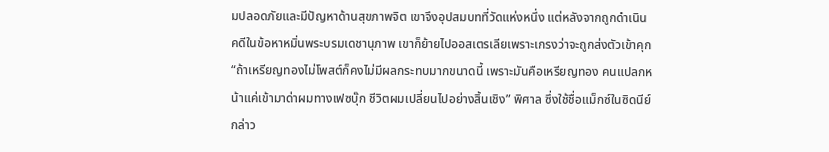มปลอดภัยและมีปัญหาด้านสุขภาพจิต เขาจึงอุปสมบทที่วัดแห่งหนึ่ง แต่หลังจากถูกดำเนินคดีในข้อหาหมิ่นพระบรมเดชานุภาพ เขาก็ย้ายไปออสเตรเลียเพราะเกรงว่าจะถูกส่งตัวเข้าคุก
“ถ้าเหรียญทองไม่โพสต์ก็คงไม่มีผลกระทบมากขนาดนี้ เพราะมันคือเหรียญทอง คนแปลกหน้าแค่เข้ามาด่าผมทางเฟซบุ๊ก ชีวิตผมเปลี่ยนไปอย่างสิ้นเชิง” พิศาล ซึ่งใช้ชื่อแม็กซ์ในซิดนีย์กล่าว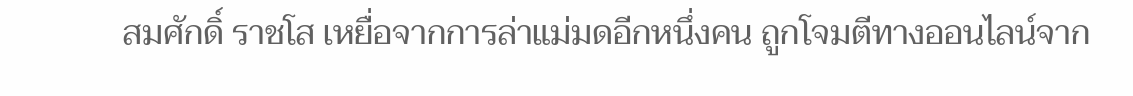สมศักดิ์ ราชโส เหยื่อจากการล่าแม่มดอีกหนึ่งคน ถูกโจมตีทางออนไลน์จาก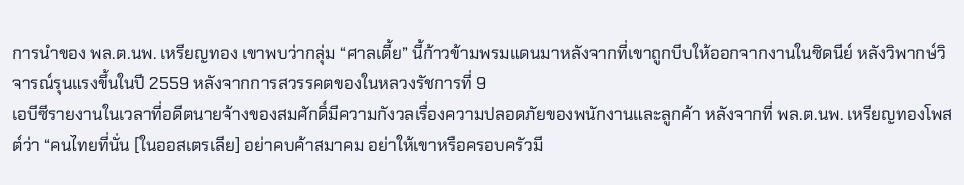การนำของ พล.ต.นพ. เหรียญทอง เขาพบว่ากลุ่ม “ศาลเตี้ย” นี้ก้าวข้ามพรมแดนมาหลังจากที่เขาถูกบีบให้ออกจากงานในซิดนีย์ หลังวิพากษ์วิจารณ์รุนแรงขึ้นในปี 2559 หลังจากการสวรรคตของในหลวงรัชการที่ 9
เอบีซีรายงานในเวลาที่อดีตนายจ้างของสมศักดิ์มีความกังวลเรื่องความปลอดภัยของพนักงานและลูกค้า หลังจากที่ พล.ต.นพ. เหรียญทองโพสต์ว่า “คนไทยที่นั่น [ในออสเตรเลีย] อย่าคบค้าสมาคม อย่าให้เขาหรือครอบครัวมี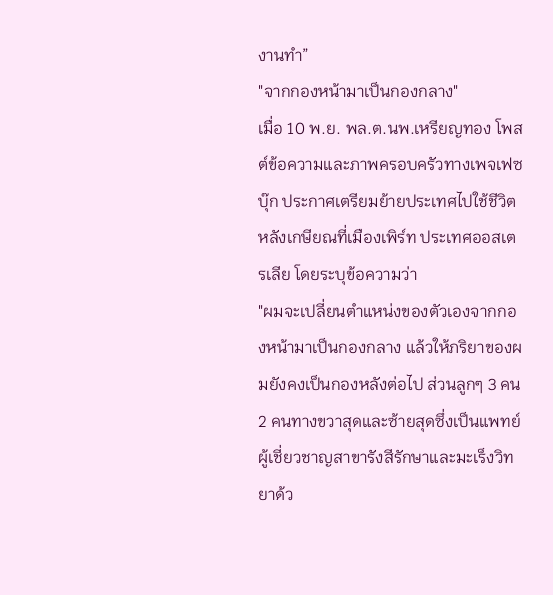งานทำ”
"จากกองหน้ามาเป็นกองกลาง"
เมื่อ 10 พ.ย. พล.ต.นพ.เหรียญทอง โพสต์ข้อความและภาพครอบครัวทางเพจเฟซบุ๊ก ประกาศเตรียมย้ายประเทศไปใช้ชีวิตหลังเกษียณที่เมืองเพิร์ท ประเทศออสเตรเลีย โดยระบุข้อความว่า
"ผมจะเปลี่ยนตำแหน่งของตัวเองจากกองหน้ามาเป็นกองกลาง แล้วให้ภริยาของผมยังคงเป็นกองหลังต่อไป ส่วนลูกๆ 3 คน 2 คนทางขวาสุดและซ้ายสุดซึ่งเป็นแพทย์ผู้เชี่ยวชาญสาขารังสีรักษาและมะเร็งวิทยาด้ว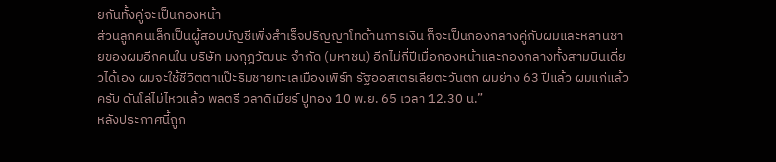ยกันทั้งคู่จะเป็นกองหน้า
ส่วนลูกคนเล็กเป็นผู้สอบบัญชีเพิ่งสำเร็จปริญญาโทด้านการเงิน ก็จะเป็นกองกลางคู่กับผมและหลานชายของผมอีกคนใน บริษัท มงกุฎวัฒนะ จำกัด (มหาชน) อีกไม่กี่ปีเมื่อกองหน้าและกองกลางทั้งสามบินเดี่ยวได้เอง ผมจะใช้ชีวิตตาแป๊ะริมชายทะเลเมืองเพิร์ท รัฐออสเตรเลียตะวันตก ผมย่าง 63 ปีแล้ว ผมแก่แล้วครับ ดันโล่ไม่ไหวแล้ว พลตรี วลาดิเมียร์ ปูทอง 10 พ.ย. 65 เวลา 12.30 น.”
หลังประกาศนี้ถูก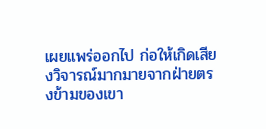เผยแพร่ออกไป ก่อให้เกิดเสียงวิจารณ์มากมายจากฝ่ายตรงข้ามของเขา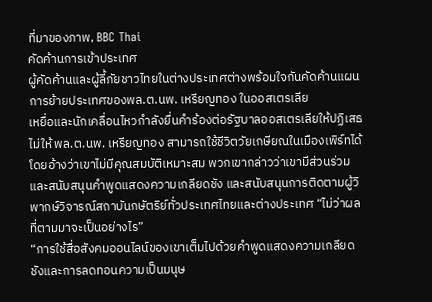ที่มาของภาพ, BBC Thai
คัดค้านการเข้าประเทศ
ผู้คัดค้านและผู้ลี้ภัยชาวไทยในต่างประเทศต่างพร้อมใจกันคัดค้านแผนการย้ายประเทศของพล.ต.นพ. เหรียญทอง ในออสเตรเลีย
เหยื่อและนักเคลื่อนไหวกำลังยื่นคำร้องต่อรัฐบาลออสเตรเลียให้ปฏิเสธไม่ให้ พล.ต.นพ. เหรียญทอง สามารถใช้ชีวิตวัยเกษียณในเมืองเพิร์ทได้ โดยอ้างว่าเขาไม่มีคุณสมบัติเหมาะสม พวกเขากล่าวว่าเขามีส่วนร่วมและสนับสนุนคำพูดแสดงความเกลียดชัง และสนับสนุนการติดตามผู้วิพากษ์วิจารณ์สถาบันกษัตริย์ทั่วประเทศไทยและต่างประเทศ “ไม่ว่าผลที่ตามมาจะเป็นอย่างไร”
“การใช้สื่อสังคมออนไลน์ของเขาเต็มไปด้วยคำพูดแสดงความเกลียดชังและการลดทอนความเป็นมนุษ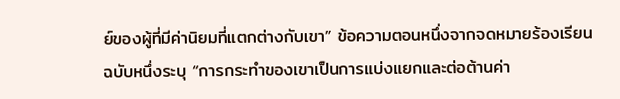ย์ของผู้ที่มีค่านิยมที่แตกต่างกับเขา” ข้อความตอนหนึ่งจากจดหมายร้องเรียนฉบับหนึ่งระบุ “การกระทำของเขาเป็นการแบ่งแยกและต่อต้านค่า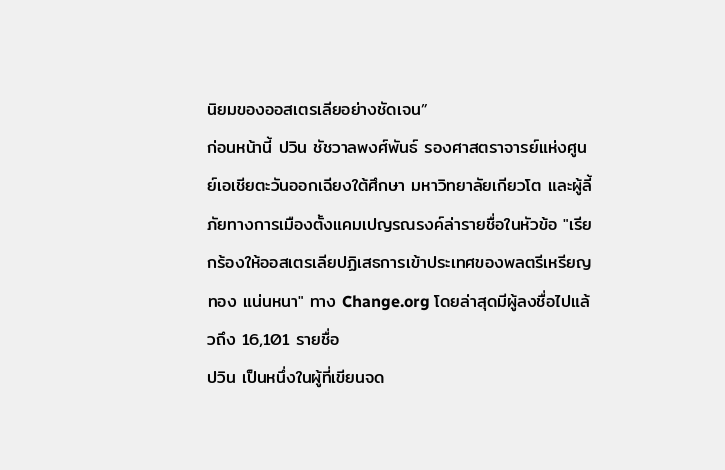นิยมของออสเตรเลียอย่างชัดเจน”
ก่อนหน้านี้ ปวิน ชัชวาลพงศ์พันธ์ รองศาสตราจารย์แห่งศูนย์เอเชียตะวันออกเฉียงใต้ศึกษา มหาวิทยาลัยเกียวโต และผู้ลี้ภัยทางการเมืองตั้งแคมเปญรณรงค์ล่ารายชื่อในหัวข้อ "เรียกร้องให้ออสเตรเลียปฏิเสธการเข้าประเทศของพลตรีเหรียญทอง แน่นหนา" ทาง Change.org โดยล่าสุดมีผู้ลงชื่อไปแล้วถึง 16,101 รายชื่อ
ปวิน เป็นหนึ่งในผู้ที่เขียนจด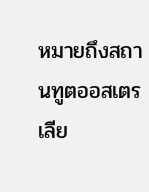หมายถึงสถานทูตออสเตรเลีย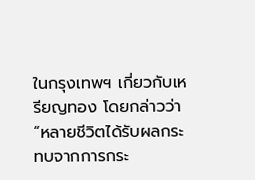ในกรุงเทพฯ เกี่ยวกับเหรียญทอง โดยกล่าวว่า “หลายชีวิตได้รับผลกระทบจากการกระ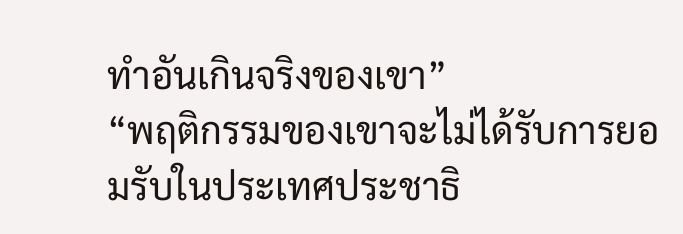ทำอันเกินจริงของเขา”
“พฤติกรรมของเขาจะไม่ได้รับการยอมรับในประเทศประชาธิ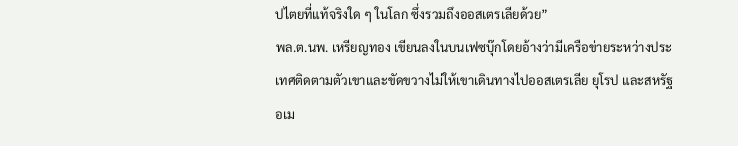ปไตยที่แท้จริงใด ๆ ในโลก ซึ่งรวมถึงออสเตรเลียด้วย”
พล.ต.นพ. เหรียญทอง เขียนลงในบนเฟซบุ๊กโดยอ้างว่ามีเครือข่ายระหว่างประเทศติดตามตัวเขาและขัดขวางไม่ให้เขาเดินทางไปออสเตรเลีย ยุโรป และสหรัฐอเม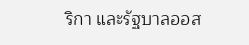ริกา และรัฐบาลออส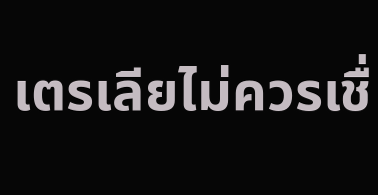เตรเลียไม่ควรเชื่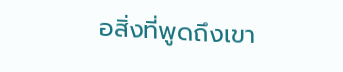อสิ่งที่พูดถึงเขา